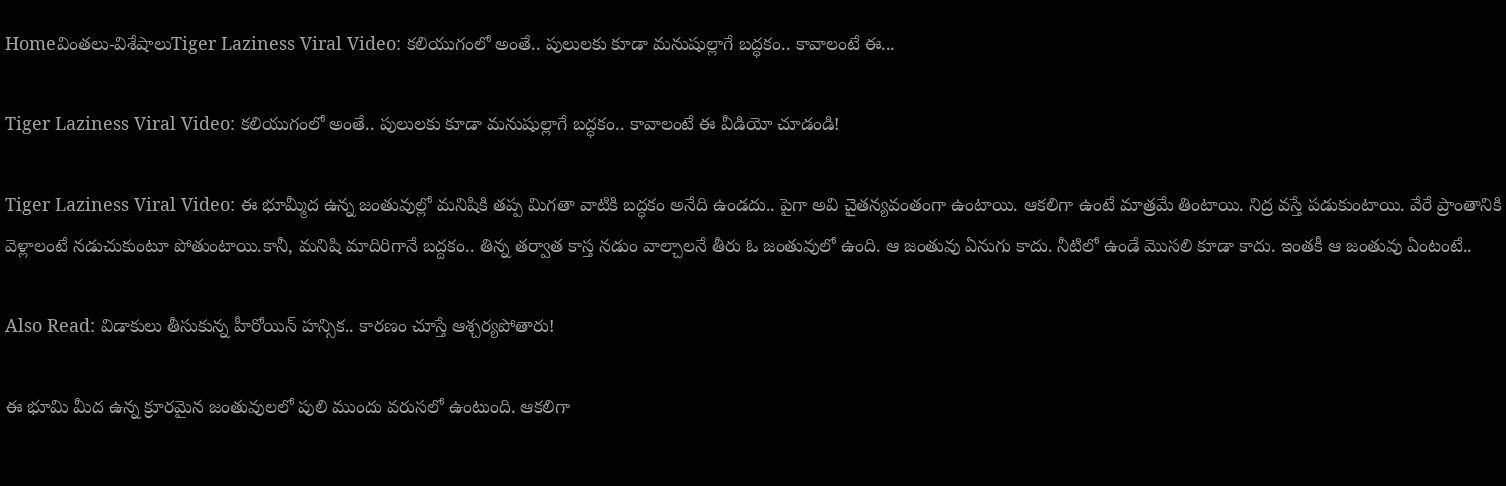Homeవింతలు-విశేషాలుTiger Laziness Viral Video: కలియుగంలో అంతే.. పులులకు కూడా మనుషుల్లాగే బద్ధకం.. కావాలంటే ఈ...

Tiger Laziness Viral Video: కలియుగంలో అంతే.. పులులకు కూడా మనుషుల్లాగే బద్ధకం.. కావాలంటే ఈ వీడియో చూడండి!

Tiger Laziness Viral Video: ఈ భూమ్మీద ఉన్న జంతువుల్లో మనిషికి తప్ప మిగతా వాటికి బద్ధకం అనేది ఉండదు.. పైగా అవి చైతన్యవంతంగా ఉంటాయి. ఆకలిగా ఉంటే మాత్రమే తింటాయి. నిద్ర వస్తే పడుకుంటాయి. వేరే ప్రాంతానికి వెళ్లాలంటే నడుచుకుంటూ పోతుంటాయి.కానీ, మనిషి మాదిరిగానే బద్దకం.. తిన్న తర్వాత కాస్త నడుం వాల్చాలనే తీరు ఓ జంతువులో ఉంది. ఆ జంతువు ఏనుగు కాదు. నీటిలో ఉండే మొసలి కూడా కాదు. ఇంతకీ ఆ జంతువు ఏంటంటే..

Also Read: విడాకులు తీసుకున్న హీరోయిన్ హన్సిక.. కారణం చూస్తే ఆశ్చర్యపోతారు!

ఈ భూమి మీద ఉన్న క్రూరమైన జంతువులలో పులి ముందు వరుసలో ఉంటుంది. ఆకలిగా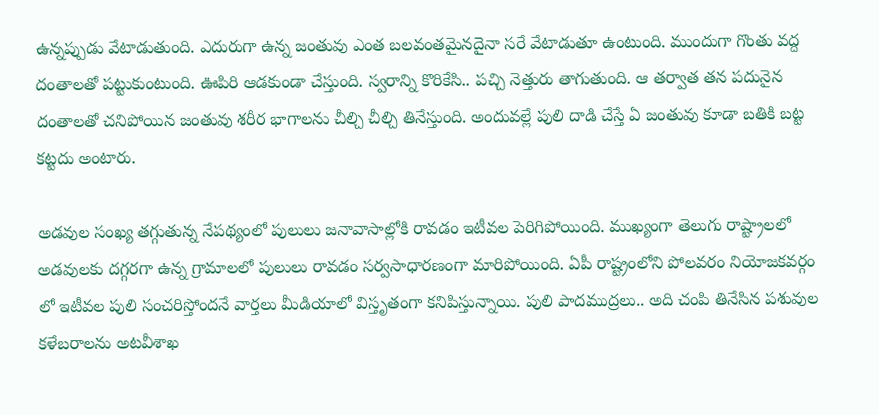ఉన్నప్పుడు వేటాడుతుంది. ఎదురుగా ఉన్న జంతువు ఎంత బలవంతమైనదైనా సరే వేటాడుతూ ఉంటుంది. ముందుగా గొంతు వద్ద దంతాలతో పట్టుకుంటుంది. ఊపిరి ఆడకుండా చేస్తుంది. స్వరాన్ని కొరికేసి.. పచ్చి నెత్తురు తాగుతుంది. ఆ తర్వాత తన పదునైన దంతాలతో చనిపోయిన జంతువు శరీర భాగాలను చీల్చి చీల్చి తినేస్తుంది. అందువల్లే పులి దాడి చేస్తే ఏ జంతువు కూడా బతికి బట్ట కట్టదు అంటారు.

అడవుల సంఖ్య తగ్గుతున్న నేపథ్యంలో పులులు జనావాసాల్లోకి రావడం ఇటీవల పెరిగిపోయింది. ముఖ్యంగా తెలుగు రాష్ట్రాలలో అడవులకు దగ్గరగా ఉన్న గ్రామాలలో పులులు రావడం సర్వసాధారణంగా మారిపోయింది. ఏపీ రాష్ట్రంలోని పోలవరం నియోజకవర్గం లో ఇటీవల పులి సంచరిస్తోందనే వార్తలు మీడియాలో విస్తృతంగా కనిపిస్తున్నాయి. పులి పాదముద్రలు.. అది చంపి తినేసిన పశువుల కళేబరాలను అటవీశాఖ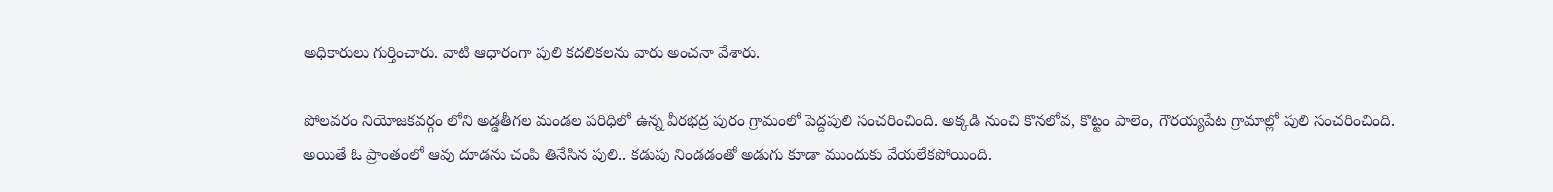అధికారులు గుర్తించారు. వాటి ఆధారంగా పులి కదలికలను వారు అంచనా వేశారు.

పోలవరం నియోజకవర్గం లోని అడ్డతీగల మండల పరిధిలో ఉన్న వీరభద్ర పురం గ్రామంలో పెద్దపులి సంచరించింది. అక్కడి నుంచి కొనలోవ, కొట్టం పాలెం, గౌరయ్యపేట గ్రామాల్లో పులి సంచరించింది. అయితే ఓ ప్రాంతంలో ఆవు దూడను చంపి తినేసిన పులి.. కడుపు నిండడంతో అడుగు కూడా ముందుకు వేయలేకపోయింది.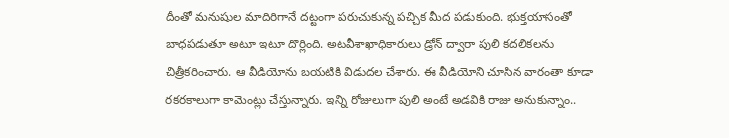దీంతో మనుషుల మాదిరిగానే దట్టంగా పరుచుకున్న పచ్చిక మీద పడుకుంది. భుక్తయాసంతో బాధపడుతూ అటూ ఇటూ దొర్లింది. అటవీశాఖాధికారులు డ్రోన్ ద్వారా పులి కదలికలను చిత్రీకరించారు. ఆ వీడియోను బయటికి విడుదల చేశారు. ఈ వీడియోని చూసిన వారంతా కూడా రకరకాలుగా కామెంట్లు చేస్తున్నారు. ఇన్ని రోజులుగా పులి అంటే అడవికి రాజు అనుకున్నాం..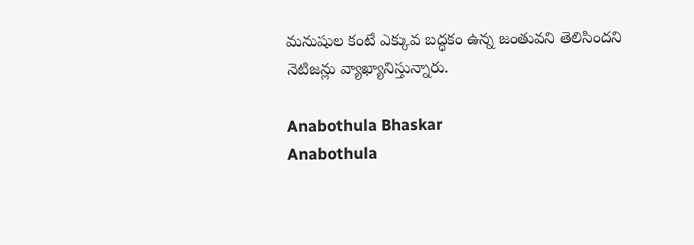మనుషుల కంటే ఎక్కువ బద్ధకం ఉన్న జంతువని తెలిసిందని నెటిజన్లు వ్యాఖ్యానిస్తున్నారు.

Anabothula Bhaskar
Anabothula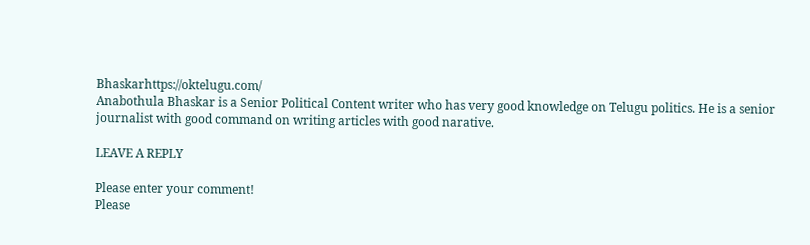Bhaskarhttps://oktelugu.com/
Anabothula Bhaskar is a Senior Political Content writer who has very good knowledge on Telugu politics. He is a senior journalist with good command on writing articles with good narative.

LEAVE A REPLY

Please enter your comment!
Please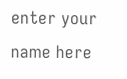enter your name here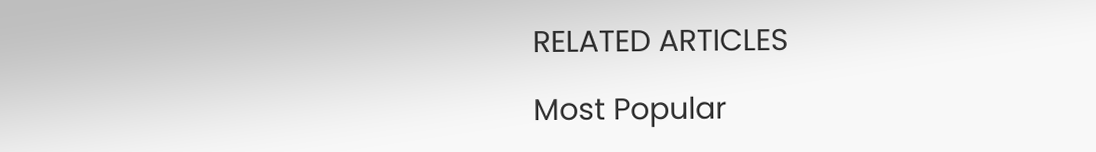RELATED ARTICLES

Most Popular